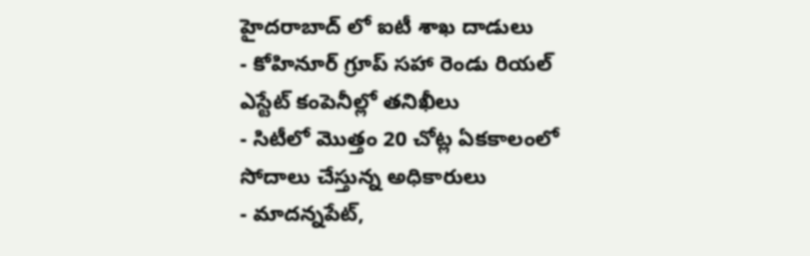హైదరాబాద్ లో ఐటీ శాఖ దాడులు
- కోహినూర్ గ్రూప్ సహా రెండు రియల్ ఎస్టేట్ కంపెనీల్లో తనిఖీలు
- సిటీలో మొత్తం 20 చోట్ల ఏకకాలంలో సోదాలు చేస్తున్న అధికారులు
- మాదన్నపేట్,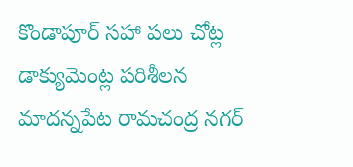కొండాపూర్ సహా పలు చోట్ల డాక్యుమెంట్ల పరిశీలన
మాదన్నపేట రామచంద్ర నగర్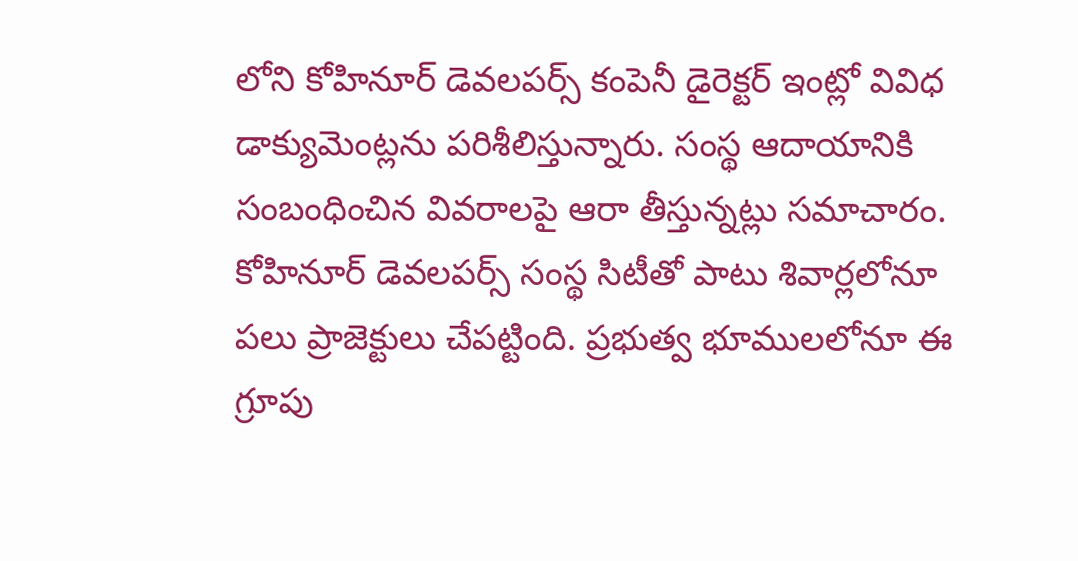లోని కోహినూర్ డెవలపర్స్ కంపెనీ డైరెక్టర్ ఇంట్లో వివిధ డాక్యుమెంట్లను పరిశీలిస్తున్నారు. సంస్థ ఆదాయానికి సంబంధించిన వివరాలపై ఆరా తీస్తున్నట్లు సమాచారం. కోహినూర్ డెవలపర్స్ సంస్థ సిటీతో పాటు శివార్లలోనూ పలు ప్రాజెక్టులు చేపట్టింది. ప్రభుత్వ భూములలోనూ ఈ గ్రూపు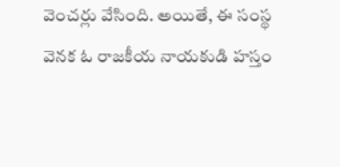వెంచర్లు వేసింది. అయితే, ఈ సంస్థ వెనక ఓ రాజకీయ నాయకుడి హస్తం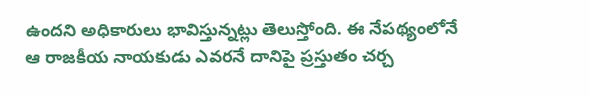ఉందని అధికారులు భావిస్తున్నట్లు తెలుస్తోంది. ఈ నేపథ్యంలోనే ఆ రాజకీయ నాయకుడు ఎవరనే దానిపై ప్రస్తుతం చర్చ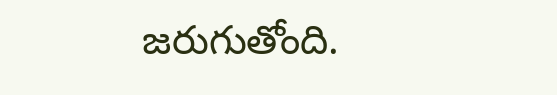జరుగుతోంది.